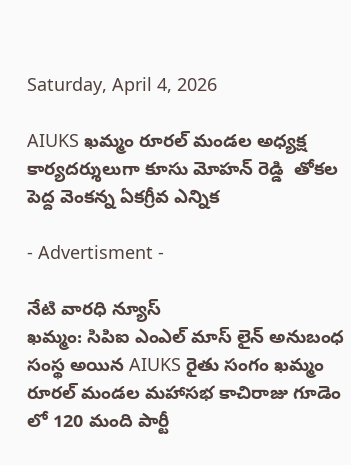Saturday, April 4, 2026

AIUKS ఖమ్మం రూరల్ మండల అధ్యక్ష కార్యదర్శులుగా కూసు మోహన్ రెడ్డి  తోకల పెద్ద వెంకన్న ఏకగ్రీవ ఎన్నిక

- Advertisment -

నేటి వారధి న్యూస్
ఖమ్మం: సిపిఐ ఎంఎల్ మాస్ లైన్ అనుబంధ సంస్థ అయిన AIUKS రైతు సంగం ఖమ్మం రూరల్ మండల మహాసభ కాచిరాజు గూడెం లో 120 మంది పార్టీ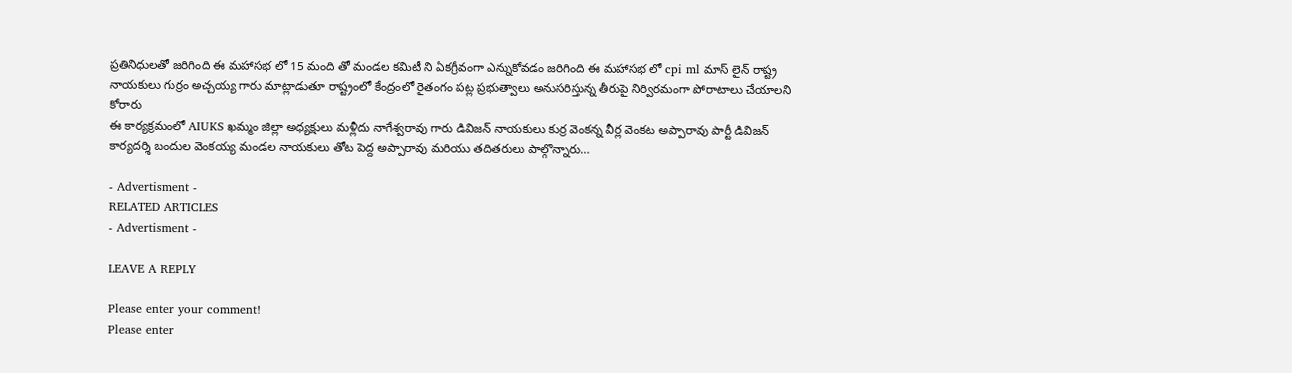ప్రతినిధులతో జరిగింది ఈ మహాసభ లో 15 మంది తో మండల కమిటీ ని ఏకగ్రీవంగా ఎన్నుకోవడం జరిగింది ఈ మహాసభ లో cpi ml మాస్ లైన్ రాష్ట్ర నాయకులు గుర్రం అచ్చయ్య గారు మాట్లాడుతూ రాష్ట్రంలో కేంద్రంలో రైతంగం పట్ల ప్రభుత్వాలు అనుసరిస్తున్న తీరుపై నిర్విరమంగా పోరాటాలు చేయాలని కోరారు
ఈ కార్యక్రమంలో AIUKS ఖమ్మం జిల్లా అధ్యక్షులు మళ్లీదు నాగేశ్వరావు గారు డివిజన్ నాయకులు కుర్ర వెంకన్న వీర్ల వెంకట అప్పారావు పార్టీ డివిజన్ కార్యదర్శి బందుల వెంకయ్య మండల నాయకులు తోట పెద్ద అప్పారావు మరియు తదితరులు పాల్గొన్నారు…

- Advertisment -
RELATED ARTICLES
- Advertisment -

LEAVE A REPLY

Please enter your comment!
Please enter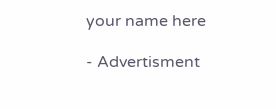your name here

- Advertisment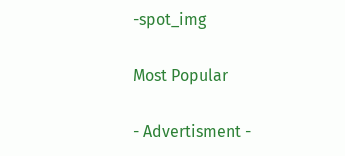-spot_img

Most Popular

- Advertisment -